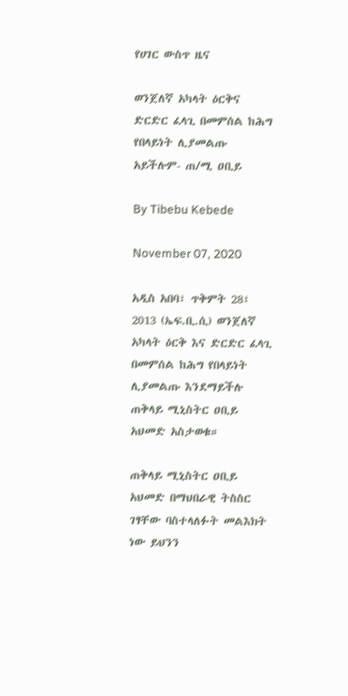የሀገር ውስጥ ዜና

ወንጀለኛ አካላት ዕርቅና ድርድር ፈላጊ በመምሰል ከሕግ የበላይነት ሊያመልጡ አይችሉም- ጠ/ሚ ዐቢይ

By Tibebu Kebede

November 07, 2020

አዲስ አበባ፣ ጥቅምት 28፣ 2013 (ኤፍ.ቢ.ሲ) ወንጀለኛ አካላት ዕርቅ እና ድርድር ፈላጊ በመምሰል ከሕግ የበላይነት ሊያመልጡ እንደማይችሉ ጠቅላይ ሚኒስትር ዐቢይ አህመድ አስታወቁ።

ጠቅላይ ሚኒስትር ዐቢይ አህመድ በማህበራዊ ትስስር ገፃቸው ባስተላለፉት መልእክት ነው ይህንን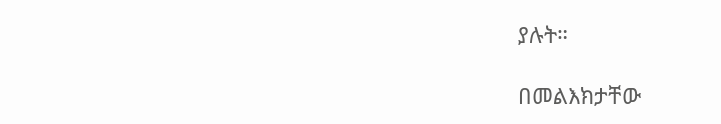ያሉት።

በመልእክታቸው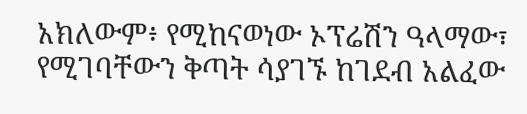አክለውም፥ የሚከናወነው ኦፕሬሽን ዓላማው፣ የሚገባቸውን ቅጣት ሳያገኙ ከገደብ አልፈው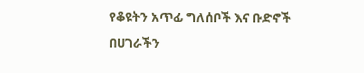የቆዩትን አጥፊ ግለሰቦች እና ቡድኖች በሀገራችን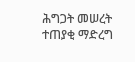ሕግጋት መሠረት ተጠያቂ ማድረግ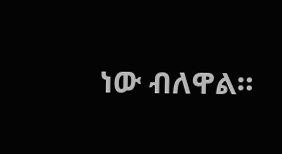ነው ብለዋል።